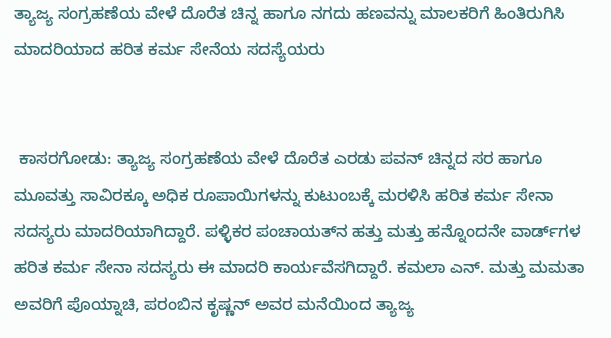ತ್ಯಾಜ್ಯ ಸಂಗ್ರಹಣೆಯ ವೇಳೆ ದೊರೆತ ಚಿನ್ನ ಹಾಗೂ‌ ನಗದು ಹಣವನ್ನು ಮಾಲಕರಿಗೆ ಹಿಂತಿರುಗಿಸಿ ಮಾದರಿಯಾದ ಹರಿತ ಕರ್ಮ ಸೇನೆಯ ಸದಸ್ಯೆಯರು


 ಕಾಸರಗೋಡು: ತ್ಯಾಜ್ಯ ಸಂಗ್ರಹಣೆಯ ವೇಳೆ ದೊರೆತ ಎರಡು ಪವನ್ ಚಿನ್ನದ ಸರ ಹಾಗೂ ಮೂವತ್ತು ಸಾವಿರಕ್ಕೂ ಅಧಿಕ ರೂಪಾಯಿಗಳನ್ನು ಕುಟುಂಬಕ್ಕೆ ಮರಳಿಸಿ ಹರಿತ ಕರ್ಮ ಸೇನಾ ಸದಸ್ಯರು ಮಾದರಿಯಾಗಿದ್ದಾರೆ. ಪಳ್ಳಿಕರ ಪಂಚಾಯತ್‌ನ ಹತ್ತು ಮತ್ತು ಹನ್ನೊಂದನೇ ವಾರ್ಡ್‌ಗಳ ಹರಿತ ಕರ್ಮ ಸೇನಾ ಸದಸ್ಯರು ಈ ಮಾದರಿ ಕಾರ್ಯವೆಸಗಿದ್ದಾರೆ. ಕಮಲಾ ಎನ್. ಮತ್ತು ಮಮತಾ ಅವರಿಗೆ ಪೊಯ್ನಾಚಿ, ಪರಂಬಿನ ಕೃಷ್ಣನ್ ಅವರ ಮನೆಯಿಂದ ತ್ಯಾಜ್ಯ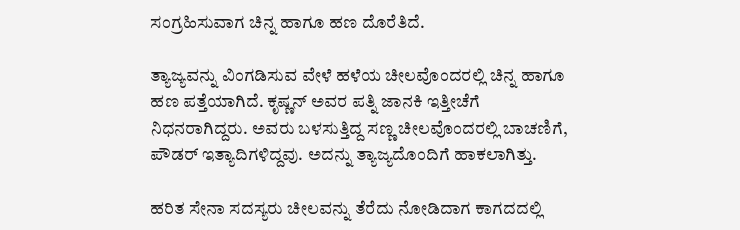ಸಂಗ್ರಹಿಸುವಾಗ ಚಿನ್ನ ಹಾಗೂ ಹಣ ದೊರೆತಿದೆ.

ತ್ಯಾಜ್ಯವನ್ನು ವಿಂಗಡಿಸುವ ವೇಳೆ ಹಳೆಯ ಚೀಲವೊಂದರಲ್ಲಿ ಚಿನ್ನ ಹಾಗೂ ಹಣ ಪತ್ತೆಯಾಗಿದೆ. ಕೃಷ್ಣನ್ ಅವರ ಪತ್ನಿ ಜಾನಕಿ ಇತ್ತೀಚೆಗೆ ನಿಧನರಾಗಿದ್ದರು. ಅವರು ಬಳಸುತ್ತಿದ್ದ ಸಣ್ಣ ಚೀಲವೊಂದರಲ್ಲಿ ಬಾಚಣಿಗೆ, ಪೌಡರ್ ಇತ್ಯಾದಿಗಳಿದ್ದವು. ಅದನ್ನು ತ್ಯಾಜ್ಯದೊಂದಿಗೆ ಹಾಕಲಾಗಿತ್ತು.

ಹರಿತ ಸೇನಾ ಸದಸ್ಯರು ಚೀಲವನ್ನು ತೆರೆದು ನೋಡಿದಾಗ ಕಾಗದದಲ್ಲಿ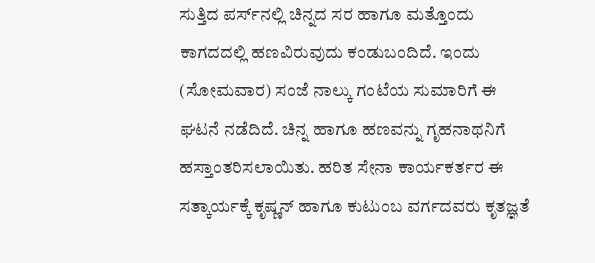ಸುತ್ತಿದ ಪರ್ಸ್‌ನಲ್ಲಿ ಚಿನ್ನದ ಸರ ಹಾಗೂ ಮತ್ತೊಂದು ಕಾಗದದಲ್ಲಿ ಹಣವಿರುವುದು ಕಂಡುಬಂದಿದೆ. ಇಂದು (ಸೋಮವಾರ) ಸಂಜೆ ನಾಲ್ಕು ಗಂಟೆಯ ಸುಮಾರಿಗೆ ಈ ಘಟನೆ ನಡೆದಿದೆ. ಚಿನ್ನ ಹಾಗೂ ಹಣವನ್ನು ಗೃಹನಾಥನಿಗೆ ಹಸ್ತಾಂತರಿಸಲಾಯಿತು. ಹರಿತ ಸೇನಾ ಕಾರ್ಯಕರ್ತರ ಈ ಸತ್ಕಾರ್ಯಕ್ಕೆ ಕೃಷ್ಣನ್ ಹಾಗೂ ಕುಟುಂಬ ವರ್ಗದವರು ಕೃತಜ್ಞತೆ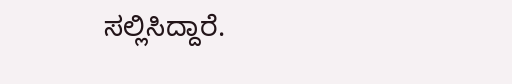ಸಲ್ಲಿಸಿದ್ದಾರೆ.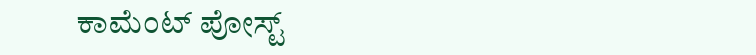ಕಾಮೆಂಟ್‌‌ ಪೋಸ್ಟ್‌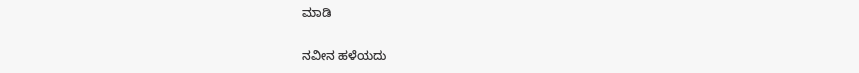ಮಾಡಿ

ನವೀನ ಹಳೆಯದು